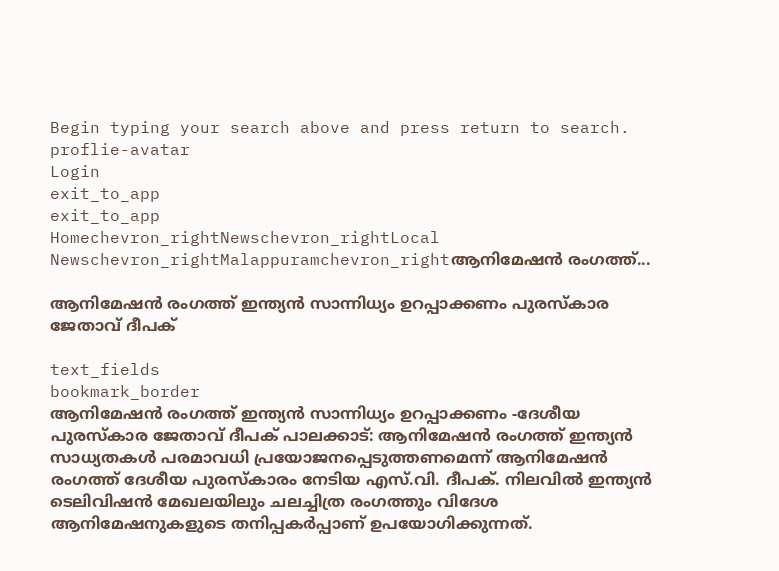Begin typing your search above and press return to search.
proflie-avatar
Login
exit_to_app
exit_to_app
Homechevron_rightNewschevron_rightLocal Newschevron_rightMalappuramchevron_rightആനിമേഷൻ രംഗത്ത്...

ആനിമേഷൻ രംഗത്ത് ഇന്ത്യൻ സാന്നിധ്യം ഉറപ്പാക്കണം പുരസ്കാര ജേതാവ് ദീപക്

text_fields
bookmark_border
ആനിമേഷൻ രംഗത്ത് ഇന്ത്യൻ സാന്നിധ്യം ഉറപ്പാക്കണം -ദേശീയ പുരസ്കാര ജേതാവ് ദീപക് പാലക്കാട്: ആനിമേഷൻ രംഗത്ത് ഇന്ത്യൻ സാധ്യതകൾ പരമാവധി പ്രയോജനപ്പെടുത്തണമെന്ന് ആനിമേഷൻ രംഗത്ത് ദേശീയ പുരസ്കാരം നേടിയ എസ്.വി. ദീപക്. നിലവിൽ ഇന്ത്യൻ ടെലിവിഷൻ മേഖലയിലും ചലച്ചിത്ര രംഗത്തും വിദേശ ആനിമേഷനുകളുടെ തനിപ്പകർപ്പാണ് ഉപയോഗിക്കുന്നത്.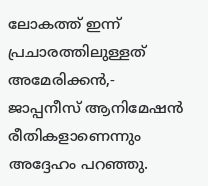ലോകത്ത് ഇന്ന് പ്രചാരത്തിലുള്ളത് അമേരിക്കൻ,- ജാപ്പനീസ് ആനിമേഷൻ രീതികളാണെന്നും അദ്ദേഹം പറഞ്ഞു.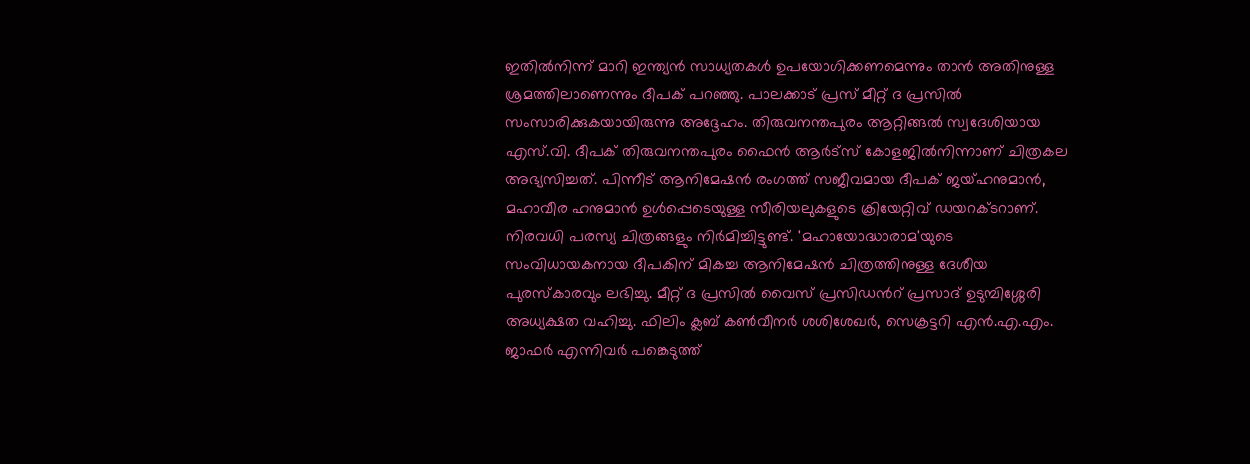ഇതിൽനിന്ന് മാറി ഇന്ത്യൻ സാധ്യതകൾ ഉപയോഗിക്കണമെന്നും താൻ അതിനുള്ള ശ്രമത്തിലാണെന്നും ദീപക് പറഞ്ഞു. പാലക്കാട് പ്രസ് മീറ്റ് ദ പ്രസിൽ സംസാരിക്കുകയായിരുന്നു അദ്ദേഹം. തിരുവനന്തപുരം ആറ്റിങ്ങൽ സ്വദേശിയായ എസ്.വി. ദീപക് തിരുവനന്തപുരം ഫൈൻ ആർട്സ് കോളജിൽനിന്നാണ് ചിത്രകല അഭ്യസിച്ചത്. പിന്നീട് ആനിമേഷൻ രംഗത്ത് സജീവമായ ദീപക് ജയ്ഹനുമാൻ, മഹാവീര ഹനുമാൻ ഉൾപ്പെടെയുള്ള സീരിയലുകളുടെ ക്രിയേറ്റിവ് ഡയറക്ടറാണ്. നിരവധി പരസ്യ ചിത്രങ്ങളും നിർമിച്ചിട്ടുണ്ട്. 'മഹായോദ്ധാരാമ'യുടെ സംവിധായകനായ ദീപകിന് മികച്ച ആനിമേഷൻ ചിത്രത്തിനുള്ള ദേശീയ പുരസ്കാരവും ലഭിച്ചു. മീറ്റ് ദ പ്രസിൽ വൈസ് പ്രസിഡൻറ് പ്രസാദ് ഉടുമ്പിശ്ശേരി അധ്യക്ഷത വഹിച്ചു. ഫിലിം ക്ലബ് കൺവീനർ ശശിശേഖർ, സെക്രട്ടറി എൻ.എ.എം. ജാഫർ എന്നിവർ പങ്കെടുത്ത്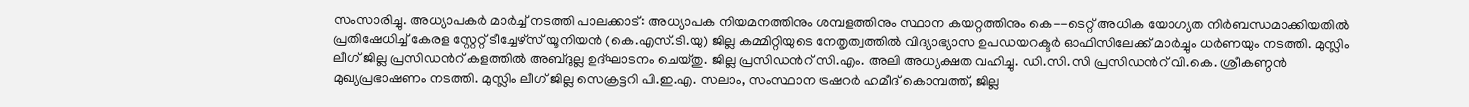സംസാരിച്ചു. അധ്യാപകർ മാർച്ച് നടത്തി പാലക്കാട്: അധ്യാപക നിയമനത്തിനും ശമ്പളത്തിനും സ്ഥാന കയറ്റത്തിനും കെ--ടെറ്റ് അധിക യോഗ്യത നിർബന്ധമാക്കിയതിൽ പ്രതിഷേധിച്ച് കേരള സ്റ്റേറ്റ് ടീച്ചേഴ്സ് യൂനിയൻ (കെ.എസ്.ടി.യു) ജില്ല കമ്മിറ്റിയുടെ നേതൃത്വത്തിൽ വിദ്യാഭ്യാസ ഉപഡയറക്ടർ ഓഫിസിലേക്ക് മാർച്ചും ധർണയും നടത്തി. മുസ്ലിം ലീഗ് ജില്ല പ്രസിഡൻറ് കളത്തിൽ അബ്ദുല്ല ഉദ്ഘാടനം ചെയ്തു. ജില്ല പ്രസിഡൻറ് സി.എം. അലി അധ്യക്ഷത വഹിച്ചു. ഡി.സി.സി പ്രസിഡൻറ് വി.കെ. ശ്രീകണ്ഠൻ മുഖ്യപ്രഭാഷണം നടത്തി. മുസ്ലിം ലീഗ് ജില്ല സെക്രട്ടറി പി.ഇ.എ. സലാം, സംസ്ഥാന ട്രഷറർ ഹമീദ് കൊമ്പത്ത്, ജില്ല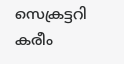സെക്രട്ടറി കരീം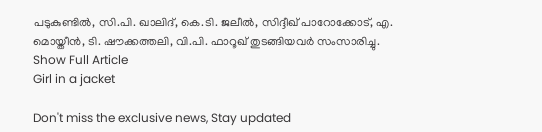പടുകുണ്ടിൽ, സി.പി. ഖാലിദ്, കെ.ടി. ജലീൽ, സിദ്ദീഖ് പാറോക്കോട്, എ. മൊയ്തീൻ, ടി. ഷൗക്കത്തലി, വി.പി. ഫാറൂഖ് തുടങ്ങിയവർ സംസാരിച്ചു.
Show Full Article
Girl in a jacket

Don't miss the exclusive news, Stay updated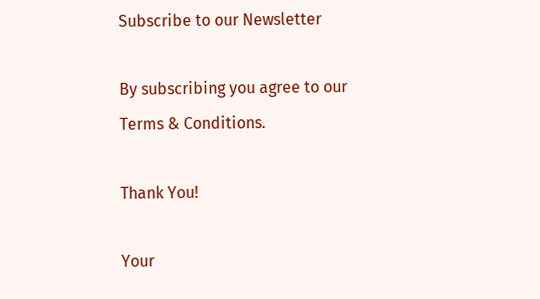Subscribe to our Newsletter

By subscribing you agree to our Terms & Conditions.

Thank You!

Your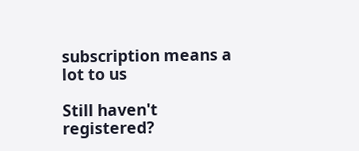subscription means a lot to us

Still haven't registered?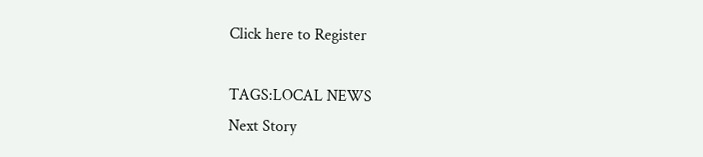Click here to Register

TAGS:LOCAL NEWS
Next Story